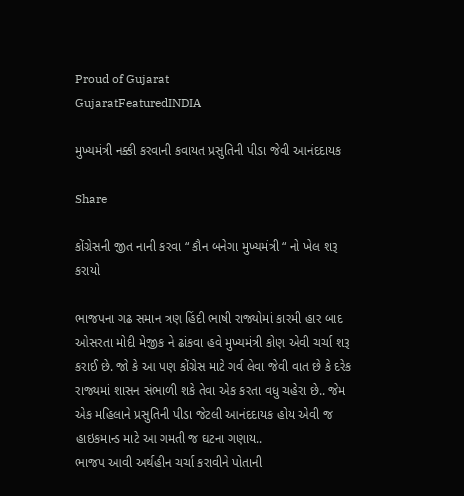Proud of Gujarat
GujaratFeaturedINDIA

મુખ્યમંત્રી નક્કી કરવાની કવાયત પ્રસુતિની પીડા જેવી આનંદદાયક

Share

કોંગ્રેસની જીત નાની કરવા “ કૌન બનેગા મુખ્યમંત્રી “ નો ખેલ શરૂ કરાયો

ભાજપના ગઢ સમાન ત્રણ હિંદી ભાષી રાજ્યોમાં કારમી હાર બાદ ઓસરતા મોદી મેજીક ને ઢાંકવા હવે મુખ્યમંત્રી કોણ એવી ચર્ચા શરૂ કરાઈ છે. જો કે આ પણ કોંગ્રેસ માટે ગર્વ લેવા જેવી વાત છે કે દરેક રાજ્યમાં શાસન સંભાળી શકે તેવા એક કરતા વધુ ચહેરા છે.. જેમ એક મહિલાને પ્રસુતિની પીડા જેટલી આનંદદાયક હોય એવી જ હાઇકમાન્ડ માટે આ ગમતી જ ઘટના ગણાય..
ભાજપ આવી અર્થહીન ચર્ચા કરાવીને પોતાની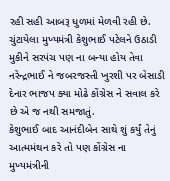રહી સહી આબરૂ ધુળમાં મેળવી રહી છે. ચુંટાયેલા મુખ્યમંત્રી કેશુભાઈ પટેલને ઉઠાડી મુકીને સરપંચ પણ ના બન્યા હોય તેવા નરેન્દ્રભાઈ ને જબરજસ્તી ખુરશી પર બેસાડી દેનાર ભાજપ ક્યા મોઢે કોંગ્રેસ ને સવાલ કરે છે એ જ નથી સમજાતું.
કેશુભાઈ બાદ આનંદીબેન સાથે શું કર્યું તેનું આત્મમંથન કરે તો પણ કોંગ્રેસ ના મુખ્યમંત્રીની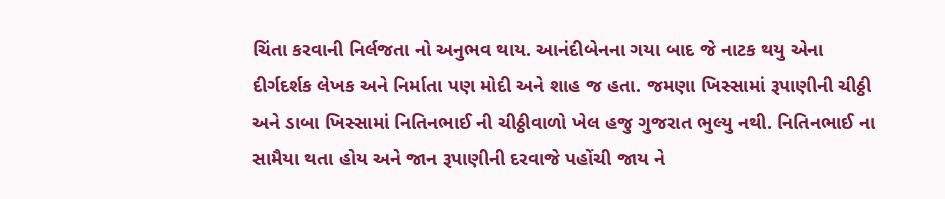ચિંતા કરવાની નિર્લજતા નો અનુભવ થાય. આનંદીબેનના ગયા બાદ જે નાટક થયુ એના દીર્ગદર્શક લેખક અને નિર્માતા પણ મોદી અને શાહ જ હતા. જમણા ખિસ્સામાં રૂપાણીની ચીઠ્ઠી અને ડાબા ખિસ્સામાં નિતિનભાઈ ની ચીઠ્ઠીવાળો ખેલ હજુ ગુજરાત ભુલ્યુ નથી. નિતિનભાઈ ના સામૈયા થતા હોય અને જાન રૂપાણીની દરવાજે પહોંચી જાય ને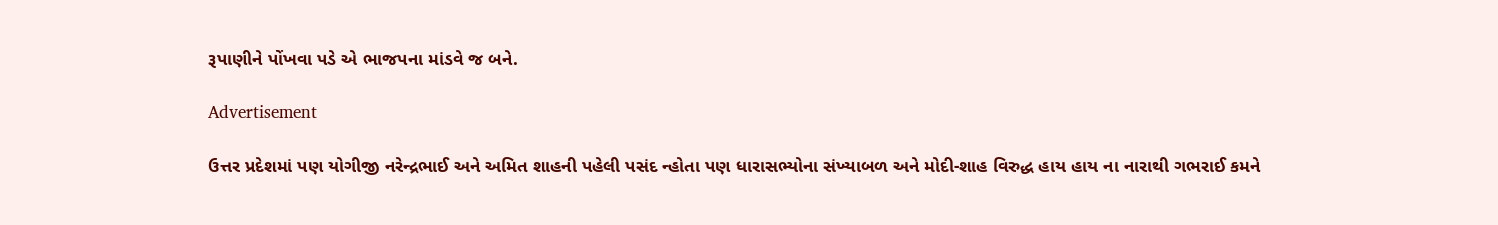રૂપાણીને પોંખવા પડે એ ભાજપના માંડવે જ બને.

Advertisement

ઉત્તર પ્રદેશમાં પણ યોગીજી નરેન્દ્રભાઈ અને અમિત શાહની પહેલી પસંદ ન્હોતા પણ ધારાસભ્યોના સંખ્યાબળ અને મોદી-શાહ વિરુદ્ધ હાય હાય ના નારાથી ગભરાઈ કમને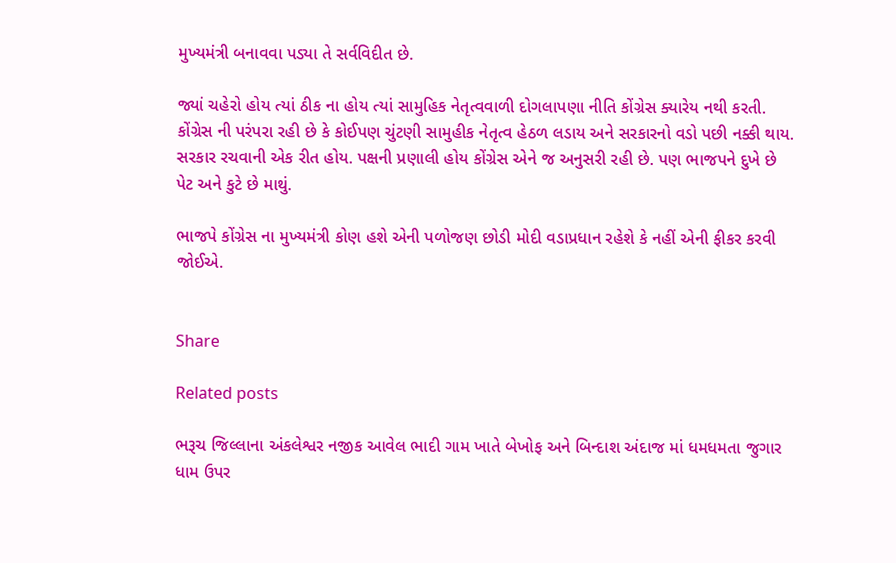મુખ્યમંત્રી બનાવવા પડ્યા તે સર્વવિદીત છે.

જ્યાં ચહેરો હોય ત્યાં ઠીક ના હોય ત્યાં સામુહિક નેતૃત્વવાળી દોગલાપણા નીતિ કોંગ્રેસ ક્યારેય નથી કરતી. કોંગ્રેસ ની પરંપરા રહી છે કે કોઈપણ ચુંટણી સામુહીક નેતૃત્વ હેઠળ લડાય અને સરકારનો વડો પછી નક્કી થાય. સરકાર રચવાની એક રીત હોય. પક્ષની પ્રણાલી હોય કોંગ્રેસ એને જ અનુસરી રહી છે. પણ ભાજપને દુખે છે પેટ અને કુટે છે માથું.

ભાજપે કોંગ્રેસ ના મુખ્યમંત્રી કોણ હશે એની પળોજણ છોડી મોદી વડાપ્રધાન રહેશે કે નહીં એની ફીકર કરવી જોઈએ.


Share

Related posts

ભરૂચ જિલ્લાના અંકલેશ્વર નજીક આવેલ ભાદી ગામ ખાતે બેખોફ અને બિન્દાશ અંદાજ માં ધમધમતા જુગાર ધામ ઉપર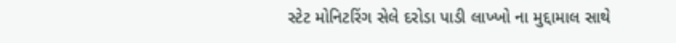સ્ટેટ મોનિટરિંગ સેલે દરોડા પાડી લાખ્ખો ના મુદ્દામાલ સાથે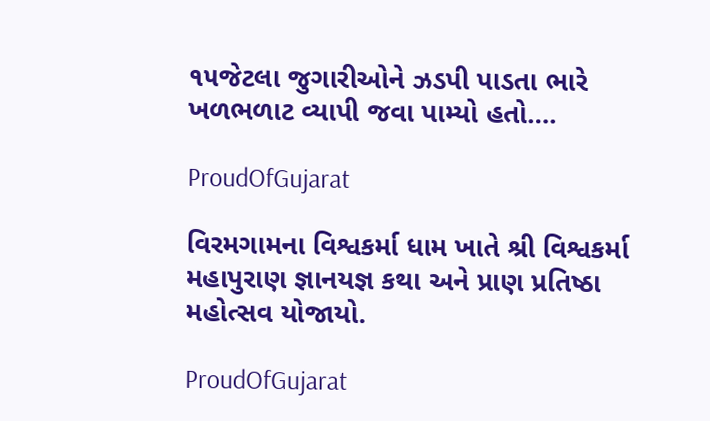૧૫જેટલા જુગારીઓને ઝડપી પાડતા ભારે ખળભળાટ વ્યાપી જવા પામ્યો હતો….

ProudOfGujarat

વિરમગામના વિશ્વકર્મા ધામ ખાતે શ્રી વિશ્વકર્મા મહાપુરાણ જ્ઞાનયજ્ઞ કથા અને પ્રાણ પ્રતિષ્ઠા મહોત્સવ યોજાયો.

ProudOfGujarat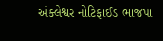અંક્લેશ્વર નોટિફાઈડ ભાજપા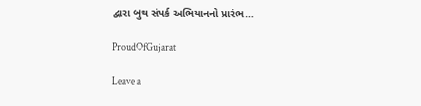દ્વારા બુથ સંપર્ક અભિયાનનો પ્રારંભ…

ProudOfGujarat

Leave a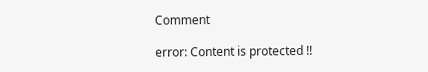Comment

error: Content is protected !!